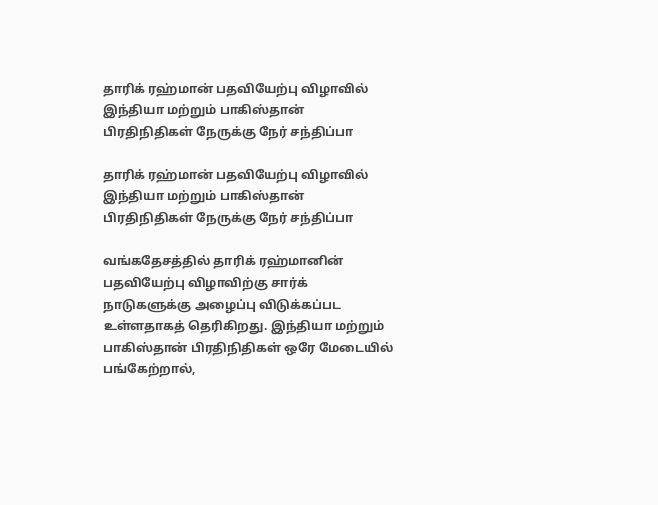தாரிக் ரஹ்மான் பதவியேற்பு விழாவில் இந்தியா மற்றும் பாகிஸ்தான் பிரதிநிதிகள் நேருக்கு நேர் சந்திப்பா

தாரிக் ரஹ்மான் பதவியேற்பு விழாவில் இந்தியா மற்றும் பாகிஸ்தான் பிரதிநிதிகள் நேருக்கு நேர் சந்திப்பா

வங்கதேசத்தில் தாரிக் ரஹ்மானின் பதவியேற்பு விழாவிற்கு சார்க் நாடுகளுக்கு அழைப்பு விடுக்கப்பட உள்ளதாகத் தெரிகிறது. இந்தியா மற்றும் பாகிஸ்தான் பிரதிநிதிகள் ஒரே மேடையில் பங்கேற்றால்,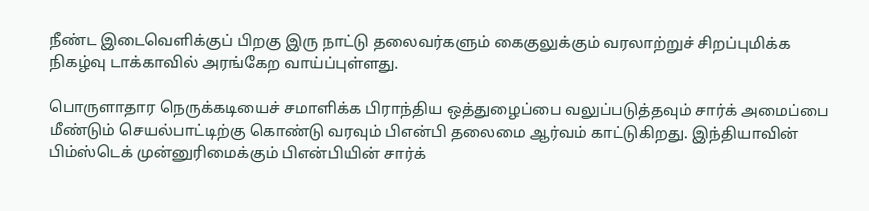நீண்ட இடைவெளிக்குப் பிறகு இரு நாட்டு தலைவர்களும் கைகுலுக்கும் வரலாற்றுச் சிறப்புமிக்க நிகழ்வு டாக்காவில் அரங்கேற வாய்ப்புள்ளது.

பொருளாதார நெருக்கடியைச் சமாளிக்க பிராந்திய ஒத்துழைப்பை வலுப்படுத்தவும் சார்க் அமைப்பை மீண்டும் செயல்பாட்டிற்கு கொண்டு வரவும் பிஎன்பி தலைமை ஆர்வம் காட்டுகிறது. இந்தியாவின் பிம்ஸ்டெக் முன்னுரிமைக்கும் பிஎன்பியின் சார்க்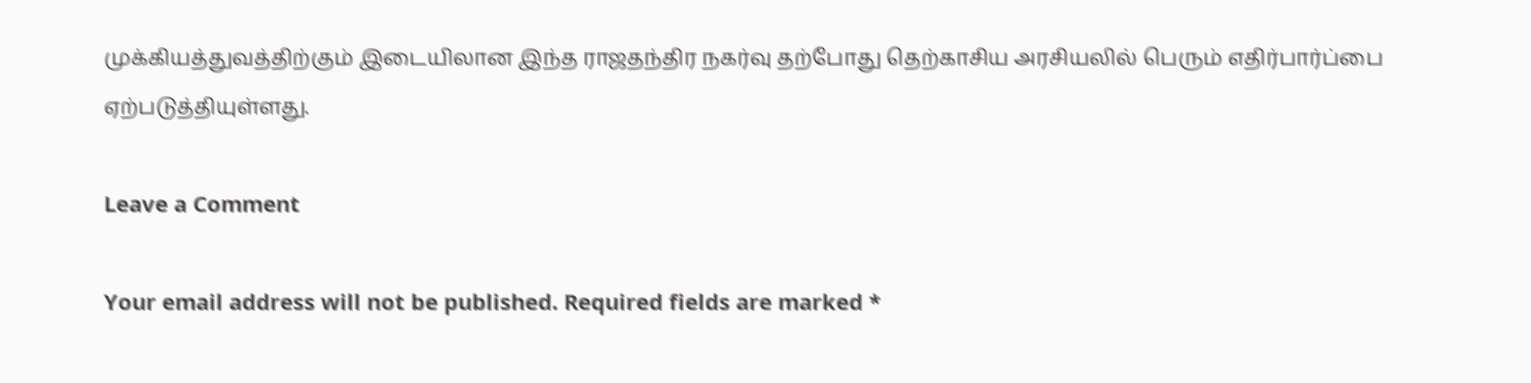முக்கியத்துவத்திற்கும் இடையிலான இந்த ராஜதந்திர நகர்வு தற்போது தெற்காசிய அரசியலில் பெரும் எதிர்பார்ப்பை ஏற்படுத்தியுள்ளது.

Leave a Comment

Your email address will not be published. Required fields are marked *